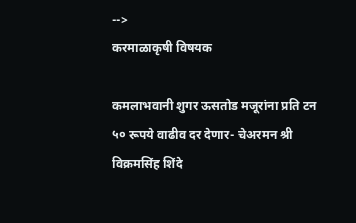-->
करमाळाकृषी विषयक

कमलाभवानी शुगर ऊसतोड मजूरांना प्रति टन ५० रूपये वाढीव दर देणार- चेअरमन श्री विक्रमसिंह शिंदे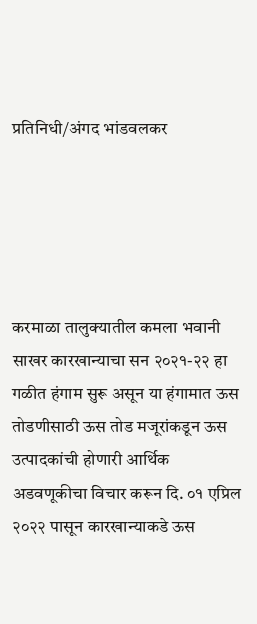प्रतिनिधी/अंगद भांडवलकर





करमाळा तालुक्यातील कमला भवानी साखर कारखान्याचा सन २०२१-२२ हा गळीत हंगाम सुरू असून या हंगामात ऊस तोडणीसाठी ऊस तोड मजूरांकडून ऊस उत्पादकांची होणारी आर्थिक अडवणूकीचा विचार करून दि. ०१ एप्रिल २०२२ पासून कारखान्याकडे ऊस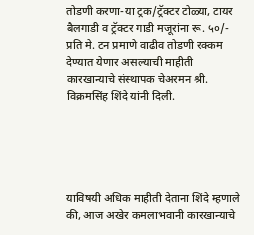तोडणी करणा-या ट्रक/ट्रॅक्टर टोळ्या, टायर बैलगाडी व ट्रॅक्टर गाडी मजूरांना रू. ५०/- प्रति मे. टन प्रमाणे वाढीव तोडणी रक्कम देण्यात येणार असल्याची माहीती कारखान्याचे संस्थापक चेअरमन श्री. विक्रमसिंह शिंदे यांनी दिली.





याविषयी अधिक माहीती देताना शिंदे म्हणाले की, आज अखेर कमलाभवानी कारखान्याचे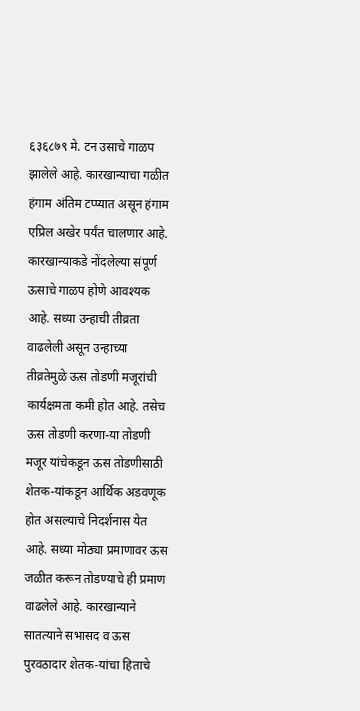६३६८७९ मे. टन उसाचे गाळप झालेले आहे. कारखान्याचा गळीत हंगाम अंतिम टप्प्यात असून हंगाम एप्रिल अखेर पर्यंत चालणार आहे. कारखान्याकडे नोंदलेल्या संपूर्ण ऊसाचे गाळप होणे आवश्यक आहे. सध्या उन्हाची तीव्रता वाढलेली असून उन्हाच्या तीव्रतेमुळे ऊस तोडणी मजूरांची कार्यक्षमता कमी होत आहे. तसेच ऊस तोडणी करणा-या तोडणी मजूर यांचेकडून ऊस तोडणीसाठी शेतक-यांकडून आर्थिक अडवणूक होत असल्याचे निदर्शनास येत आहे. सध्या मोठ्या प्रमाणावर ऊस जळीत करून तोडण्याचे ही प्रमाण वाढलेले आहे. कारखान्याने सातत्याने सभासद व ऊस पुरवठादार शेतक-यांचा हिताचे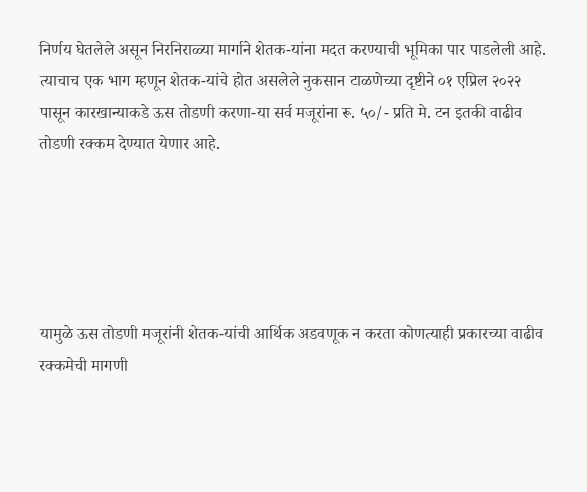निर्णय घेतलेले असून निरनिराळ्या मार्गाने शेतक-यांना मदत करण्याची भूमिका पार पाडलेली आहे. त्याचाच एक भाग म्हणून शेतक-यांचे होत असलेले नुकसान टाळणेच्या दृष्टीने ०१ एप्रिल २०२२ पासून कारखान्याकडे ऊस तोडणी करणा-या सर्व मजूरांना रू. ५०/- प्रति मे. टन इतकी वाढीव तोडणी रक्कम देण्यात येणार आहे.





यामुळे ऊस तोडणी मजूरांनी शेतक-यांची आर्थिक अडवणूक न करता कोणत्याही प्रकारच्या वाढीव रक्कमेची मागणी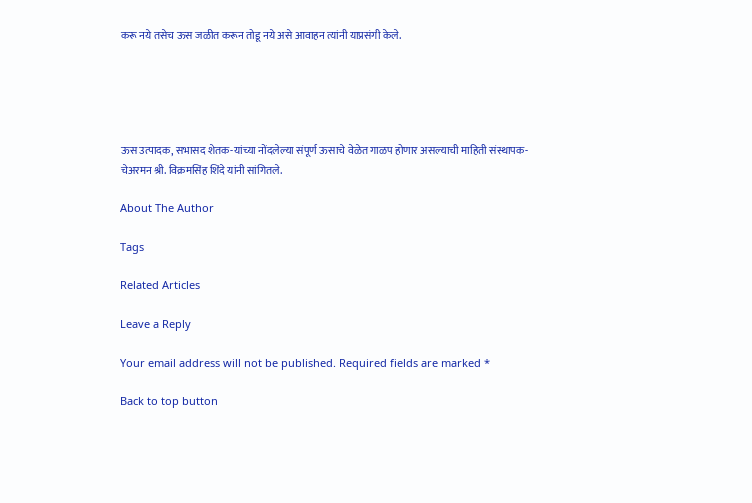करू नये तसेच ऊस जळीत करून तोडू नये असे आवाहन त्यांनी याप्रसंगी केले.





ऊस उत्पादक, सभासद शेतक-यांच्या नोंदलेल्या संपूर्ण ऊसाचे वेळेत गाळप होणार असल्याची माहिती संस्थापक- चेअरमन श्री. विक्रमसिंह शिंदे यांनी सांगितले.

About The Author

Tags

Related Articles

Leave a Reply

Your email address will not be published. Required fields are marked *

Back to top button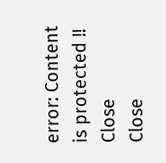error: Content is protected !!
Close
Close